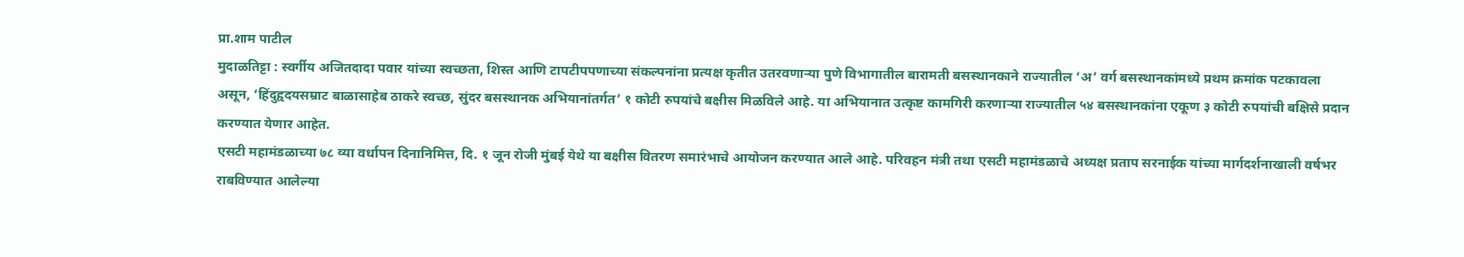प्रा.शाम पाटील
मुदाळतिट्टा : स्वर्गीय अजितदादा पवार यांच्या स्वच्छता, शिस्त आणि टापटीपपणाच्या संकल्पनांना प्रत्यक्ष कृतीत उतरवणाऱ्या पुणे विभागातील बारामती बसस्थानकाने राज्यातील ‘अ’ वर्ग बसस्थानकांमध्ये प्रथम क्रमांक पटकावला असून, ‘हिंदुहृदयसम्राट बाळासाहेब ठाकरे स्वच्छ, सुंदर बसस्थानक अभियानांतर्गत’ १ कोटी रुपयांचे बक्षीस मिळविले आहे. या अभियानात उत्कृष्ट कामगिरी करणाऱ्या राज्यातील ५४ बसस्थानकांना एकूण ३ कोटी रुपयांची बक्षिसे प्रदान करण्यात येणार आहेत.
एसटी महामंडळाच्या ७८ व्या वर्धापन दिनानिमित्त, दि. १ जून रोजी मुंबई येथे या बक्षीस वितरण समारंभाचे आयोजन करण्यात आले आहे. परिवहन मंत्री तथा एसटी महामंडळाचे अध्यक्ष प्रताप सरनाईक यांच्या मार्गदर्शनाखाली वर्षभर राबविण्यात आलेल्या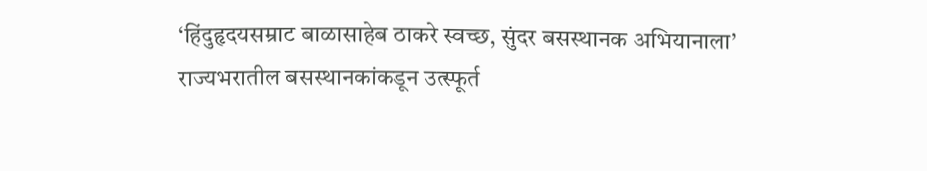‘हिंदुहृदयसम्राट बाळासाहेब ठाकरे स्वच्छ, सुंदर बसस्थानक अभियानाला’ राज्यभरातील बसस्थानकांकडून उत्स्फूर्त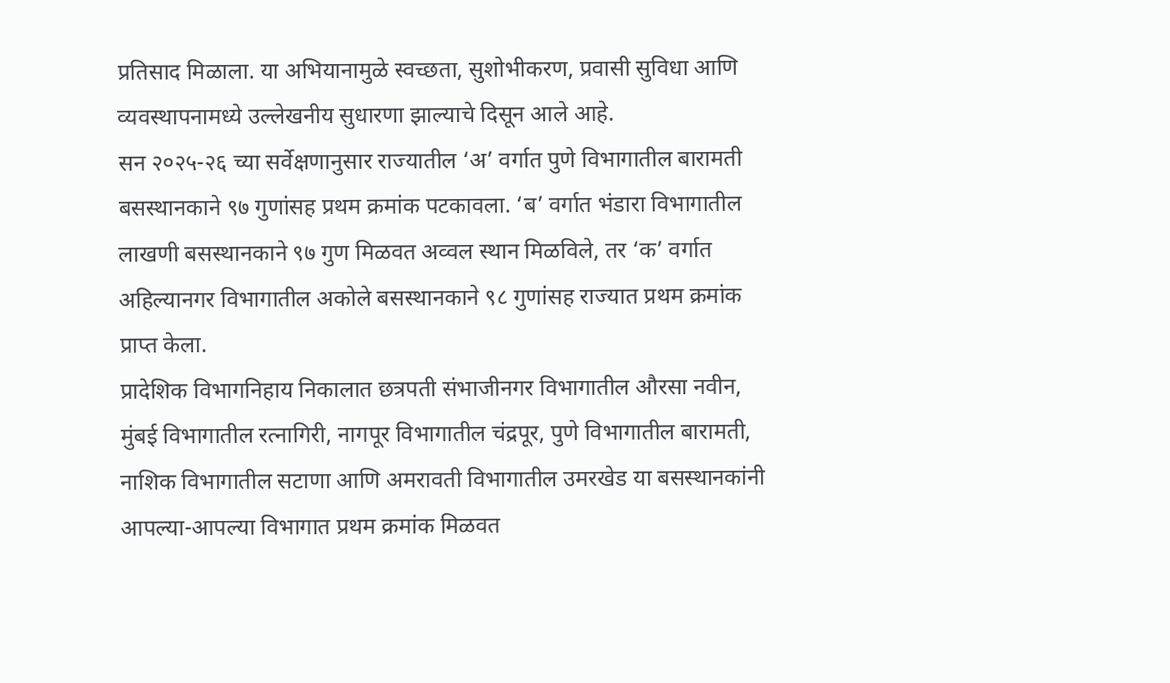प्रतिसाद मिळाला. या अभियानामुळे स्वच्छता, सुशोभीकरण, प्रवासी सुविधा आणि व्यवस्थापनामध्ये उल्लेखनीय सुधारणा झाल्याचे दिसून आले आहे.
सन २०२५-२६ च्या सर्वेक्षणानुसार राज्यातील ‘अ’ वर्गात पुणे विभागातील बारामती बसस्थानकाने ९७ गुणांसह प्रथम क्रमांक पटकावला. ‘ब’ वर्गात भंडारा विभागातील लाखणी बसस्थानकाने ९७ गुण मिळवत अव्वल स्थान मिळविले, तर ‘क’ वर्गात अहिल्यानगर विभागातील अकोले बसस्थानकाने ९८ गुणांसह राज्यात प्रथम क्रमांक प्राप्त केला.
प्रादेशिक विभागनिहाय निकालात छत्रपती संभाजीनगर विभागातील औरसा नवीन, मुंबई विभागातील रत्नागिरी, नागपूर विभागातील चंद्रपूर, पुणे विभागातील बारामती, नाशिक विभागातील सटाणा आणि अमरावती विभागातील उमरखेड या बसस्थानकांनी आपल्या-आपल्या विभागात प्रथम क्रमांक मिळवत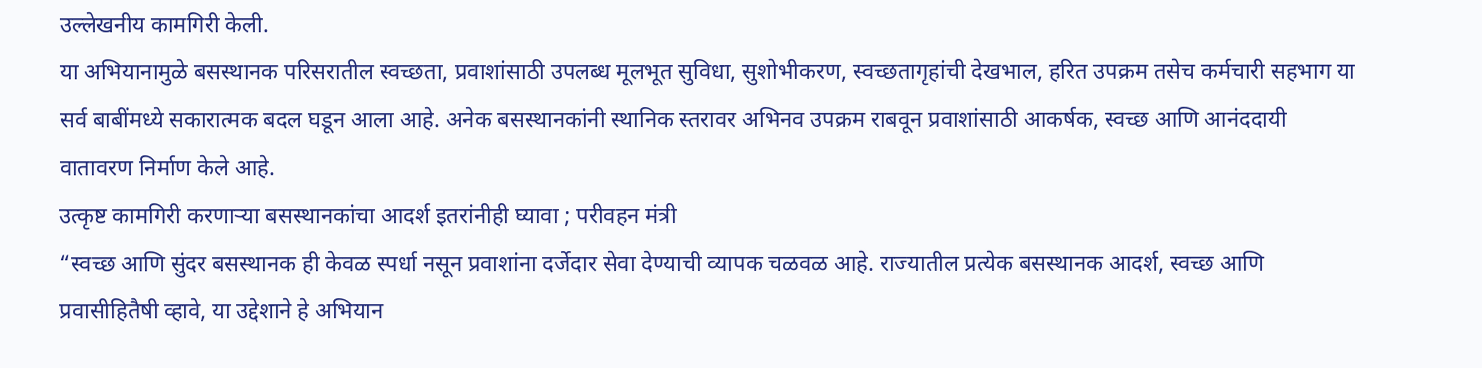उल्लेखनीय कामगिरी केली.
या अभियानामुळे बसस्थानक परिसरातील स्वच्छता, प्रवाशांसाठी उपलब्ध मूलभूत सुविधा, सुशोभीकरण, स्वच्छतागृहांची देखभाल, हरित उपक्रम तसेच कर्मचारी सहभाग या सर्व बाबींमध्ये सकारात्मक बदल घडून आला आहे. अनेक बसस्थानकांनी स्थानिक स्तरावर अभिनव उपक्रम राबवून प्रवाशांसाठी आकर्षक, स्वच्छ आणि आनंददायी वातावरण निर्माण केले आहे.
उत्कृष्ट कामगिरी करणाऱ्या बसस्थानकांचा आदर्श इतरांनीही घ्यावा ; परीवहन मंत्री
“स्वच्छ आणि सुंदर बसस्थानक ही केवळ स्पर्धा नसून प्रवाशांना दर्जेदार सेवा देण्याची व्यापक चळवळ आहे. राज्यातील प्रत्येक बसस्थानक आदर्श, स्वच्छ आणि प्रवासीहितैषी व्हावे, या उद्देशाने हे अभियान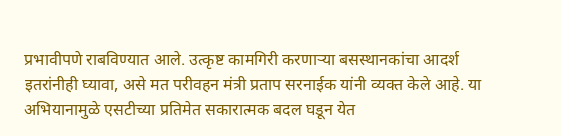प्रभावीपणे राबविण्यात आले. उत्कृष्ट कामगिरी करणाऱ्या बसस्थानकांचा आदर्श इतरांनीही घ्यावा, असे मत परीवहन मंत्री प्रताप सरनाईक यांनी व्यक्त केले आहे. या अभियानामुळे एसटीच्या प्रतिमेत सकारात्मक बदल घडून येत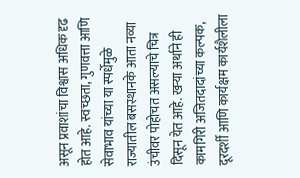असून प्रवाशांचा विश्वास अधिक दृढ होत आहे. स्वच्छता, गुणवत्ता आणि सेवाभाव यांच्या या स्पर्धेमुळे राज्यातील बसस्थानके आता नव्या उंचीवर पोहोचत असल्याचे चित्र दिसून येत आहे. खऱ्या अर्थाने ही कामगिरी अजितदादांच्या कल्पक, दूरदर्शी आणि कार्यक्षम कार्यशैलीला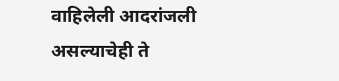वाहिलेली आदरांजली असल्याचेही ते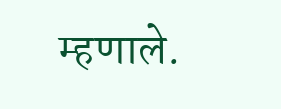म्हणाले.